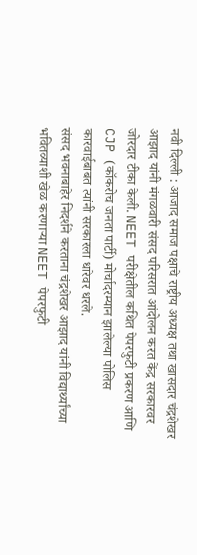नवी दिल्ली : आजाद समाज पक्षाचे राष्ट्रीय अध्यक्ष तथा खासदार चंद्रशेखर आझाद यांनी मंगळवारी संसद परिसरात आंदोलन करत केंद्र सरकारवर जोरदार टीका केली. NEET परीक्षेतील कथित पेपरफुटी प्रकरण आणि CJP (कॉकरोच जनता पार्टी) मोर्चादरम्यान झालेल्या पोलिस कारवाईबाबत त्यांनी सरकारला धारेवर धरले.
संसद भवनाबाहेर निदर्शने करताना चंद्रशेखर आझाद यांनी विद्यार्थ्यांच्या भवितव्याशी खेळ करणाऱ्या NEET पेपरफुटी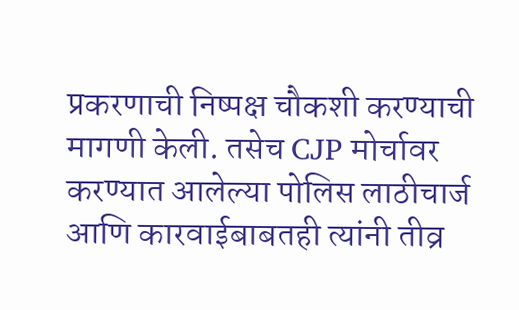प्रकरणाची निष्पक्ष चौकशी करण्याची मागणी केली. तसेच CJP मोर्चावर करण्यात आलेल्या पोलिस लाठीचार्ज आणि कारवाईबाबतही त्यांनी तीव्र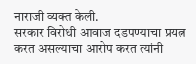नाराजी व्यक्त केली.
सरकार विरोधी आवाज दडपण्याचा प्रयत्न करत असल्याचा आरोप करत त्यांनी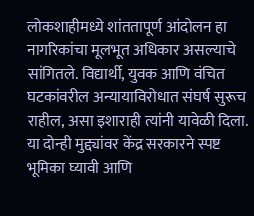लोकशाहीमध्ये शांततापूर्ण आंदोलन हा नागरिकांचा मूलभूत अधिकार असल्याचे सांगितले. विद्यार्थी, युवक आणि वंचित घटकांवरील अन्यायाविरोधात संघर्ष सुरूच राहील, असा इशाराही त्यांनी यावेळी दिला.
या दोन्ही मुद्द्यांवर केंद्र सरकारने स्पष्ट भूमिका घ्यावी आणि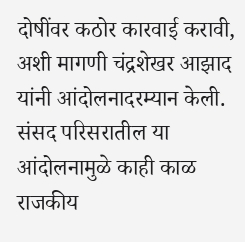दोषींवर कठोर कारवाई करावी, अशी मागणी चंद्रशेखर आझाद यांनी आंदोलनादरम्यान केली. संसद परिसरातील या आंदोलनामुळे काही काळ राजकीय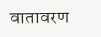वातावरण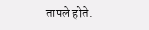तापले होते.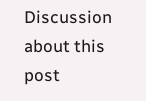Discussion about this post